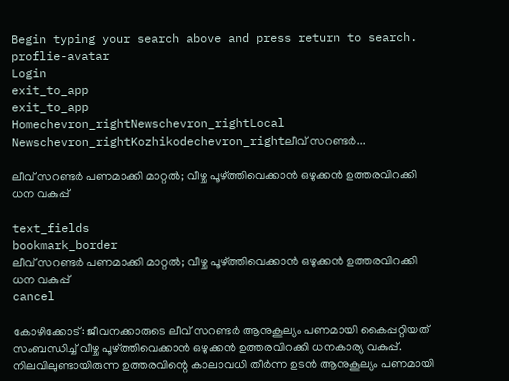Begin typing your search above and press return to search.
proflie-avatar
Login
exit_to_app
exit_to_app
Homechevron_rightNewschevron_rightLocal Newschevron_rightKozhikodechevron_rightലീവ് സറണ്ടർ...

ലീവ് സറണ്ടർ പണമാക്കി മാറ്റൽ; വീഴ്ച പൂഴ്‌ത്തിവെക്കാൻ ഒഴുക്കൻ ഉത്തരവിറക്കി ധന വകുപ്പ്

text_fields
bookmark_border
ലീവ് സറണ്ടർ പണമാക്കി മാറ്റൽ; വീഴ്ച പൂഴ്‌ത്തിവെക്കാൻ ഒഴുക്കൻ ഉത്തരവിറക്കി ധന വകുപ്പ്
cancel

കോഴിക്കോട്: ജീവനക്കാരുടെ ലീവ് സറണ്ടർ ആനുകൂല്യം പണമായി കൈപ്പറ്റിയത് സംബന്ധിച്ച് വീഴ്ച പൂഴ്‌ത്തിവെക്കാൻ ഒഴുക്കൻ ഉത്തരവിറക്കി ധനകാര്യ വകുപ്പ്. നിലവിലുണ്ടായിരുന്ന ഉത്തരവിന്റെ കാലാവധി തീർന്ന ഉടൻ ആനുകൂല്യം പണമായി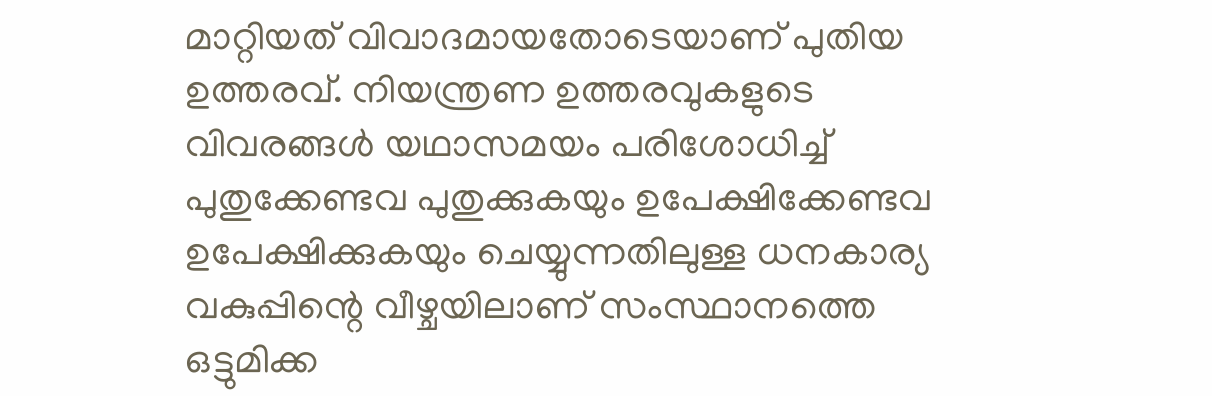മാറ്റിയത് വിവാദമായതോടെയാണ് പുതിയ ഉത്തരവ്. നിയന്ത്രണ ഉത്തരവുകളുടെ വിവരങ്ങൾ യഥാസമയം പരിശോധിച്ച് പുതുക്കേണ്ടവ പുതുക്കുകയും ഉപേക്ഷിക്കേണ്ടവ ഉപേക്ഷിക്കുകയും ചെയ്യുന്നതിലുള്ള ധനകാര്യ വകുപ്പിന്റെ വീഴ്ചയിലാണ് സംസ്ഥാനത്തെ ഒട്ടുമിക്ക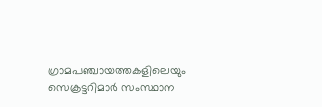ഗ്രാമപഞ്ചായത്തകളിലെയും സെക്രട്ടറിമാർ സംസ്ഥാന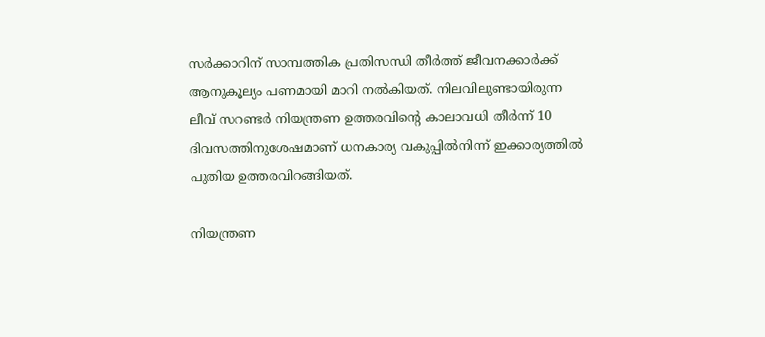സർക്കാറിന് സാമ്പത്തിക പ്രതിസന്ധി തീർത്ത് ജീവനക്കാർക്ക് ആനുകൂല്യം പണമായി മാറി നൽകിയത്. നിലവിലുണ്ടായിരുന്ന ലീവ് സറണ്ടർ നിയന്ത്രണ ഉത്തരവിന്റെ കാലാവധി തീർന്ന് 10 ദിവസത്തിനുശേഷമാണ് ധനകാര്യ വകുപ്പിൽനിന്ന് ഇക്കാര്യത്തിൽ പുതിയ ഉത്തരവിറങ്ങിയത്.

നിയന്ത്രണ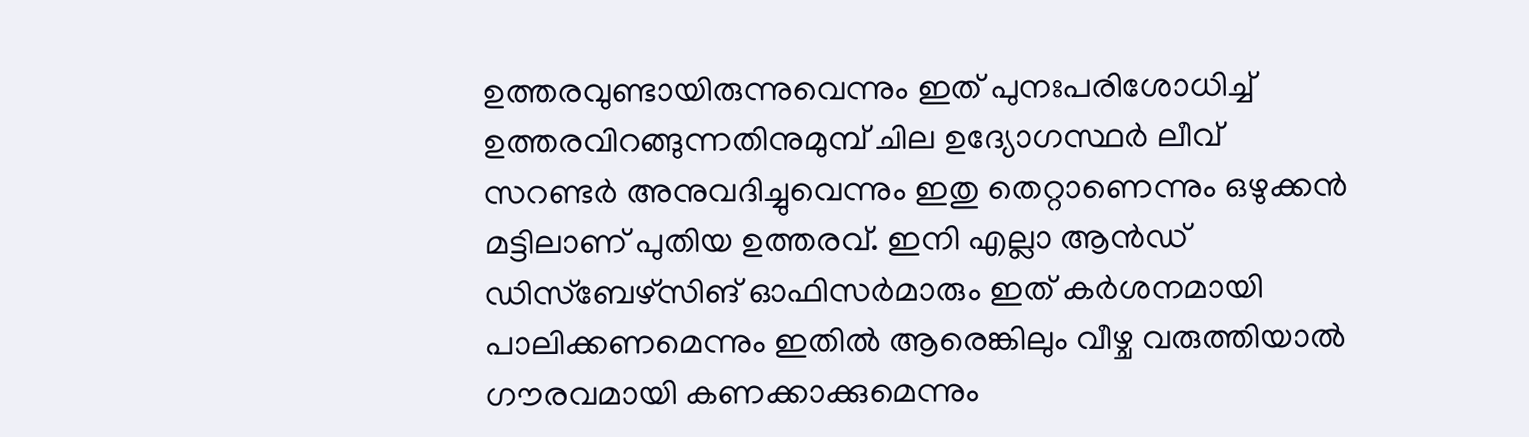ഉത്തരവുണ്ടായിരുന്നുവെന്നും ഇത് പുനഃപരിശോധിച്ച് ഉത്തരവിറങ്ങുന്നതിനുമുമ്പ് ചില ഉദ്യോഗസ്ഥർ ലീവ് സറണ്ടർ അനുവദിച്ചുവെന്നും ഇതു തെറ്റാണെന്നും ഒഴുക്കൻ മട്ടിലാണ് പുതിയ ഉത്തരവ്. ഇനി എല്ലാ ആൻഡ് ഡിസ്ബേഴ്സിങ് ഓഫിസർമാരും ഇത് കർശനമായി പാലിക്കണമെന്നും ഇതിൽ ആരെങ്കിലും വീഴ്ച വരുത്തിയാൽ ഗൗരവമായി കണക്കാക്കുമെന്നും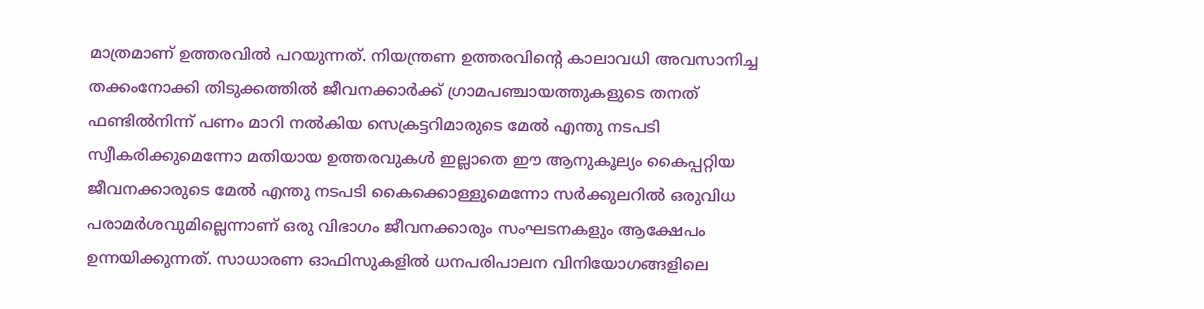മാത്രമാണ് ഉത്തരവിൽ പറയുന്നത്. നിയന്ത്രണ ഉത്തരവിന്റെ കാലാവധി അവസാനിച്ച തക്കംനോക്കി തിടുക്കത്തിൽ ജീവനക്കാർക്ക് ഗ്രാമപഞ്ചായത്തുകളുടെ തനത് ഫണ്ടിൽനിന്ന് പണം മാറി നൽകിയ സെക്രട്ടറിമാരുടെ മേൽ എന്തു നടപടി സ്വീകരിക്കുമെന്നോ മതിയായ ഉത്തരവുകൾ ഇല്ലാതെ ഈ ആനുകൂല്യം കൈപ്പറ്റിയ ജീവനക്കാരുടെ മേൽ എന്തു നടപടി കൈക്കൊള്ളുമെന്നോ സർക്കുലറിൽ ഒരുവിധ പരാമർശവുമില്ലെന്നാണ് ഒരു വിഭാഗം ജീവനക്കാരും സംഘടനകളും ആക്ഷേപം ഉന്നയിക്കുന്നത്. സാധാരണ ഓഫിസുകളിൽ ധനപരിപാലന വിനിയോഗങ്ങളിലെ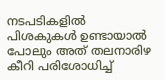നടപടികളിൽ പിശകുകൾ ഉണ്ടായാൽ പോലും അത് തലനാരിഴ കീറി പരിശോധിച്ച്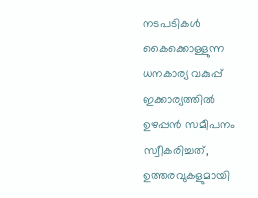നടപടികൾ കൈക്കൊള്ളുന്ന ധനകാര്യ വകുപ്പ് ഇക്കാര്യത്തിൽ ഉഴപ്പൻ സമീപനം സ്വീകരിച്ചത്, ഉത്തരവുകളുമായി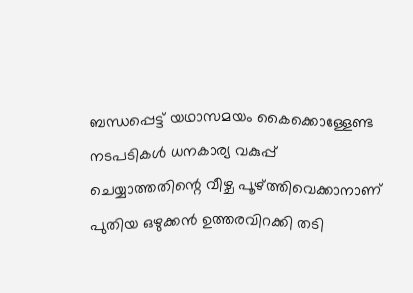ബന്ധപ്പെട്ട് യഥാസമയം കൈക്കൊള്ളേണ്ട നടപടികൾ ധനകാര്യ വകുപ്പ് ചെയ്യാത്തതിന്റെ വീഴ്ച പൂഴ്‌ത്തിവെക്കാനാണ് പുതിയ ഒഴുക്കൻ ഉത്തരവിറക്കി തടി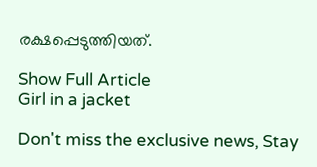രക്ഷപ്പെടുത്തിയത്.

Show Full Article
Girl in a jacket

Don't miss the exclusive news, Stay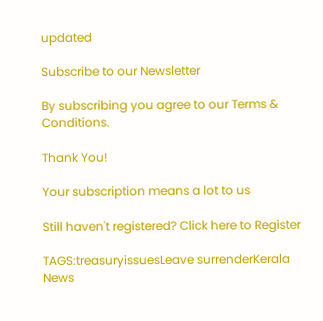updated

Subscribe to our Newsletter

By subscribing you agree to our Terms & Conditions.

Thank You!

Your subscription means a lot to us

Still haven't registered? Click here to Register

TAGS:treasuryissuesLeave surrenderKerala
News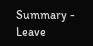Summary - Leave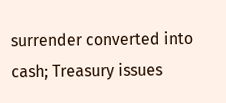surrender converted into cash; Treasury issues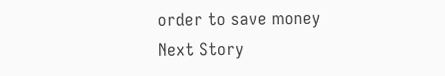order to save money
Next Story